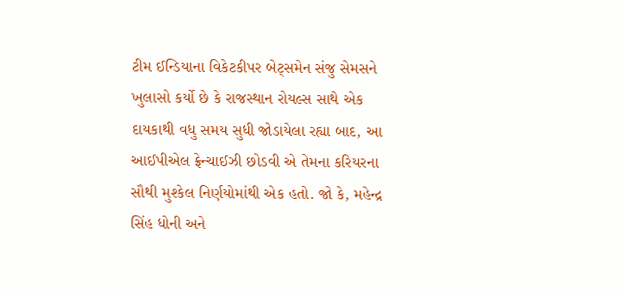ટીમ ઈન્ડિયાના વિકેટકીપર બેટ્સમેન સંજુ સેમસને ખુલાસો કર્યો છે કે રાજસ્થાન રોયલ્સ સાથે એક દાયકાથી વધુ સમય સુધી જોડાયેલા રહ્યા બાદ, આ આઈપીએલ ફ્રેન્ચાઈઝી છોડવી એ તેમના કરિયરના સૌથી મુશ્કેલ નિર્ણયોમાંથી એક હતો. જો કે, મહેન્દ્ર સિંહ ધોની અને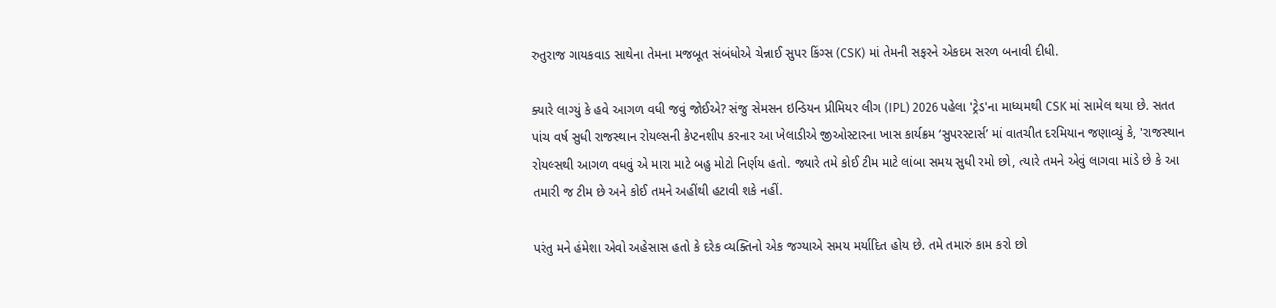રુતુરાજ ગાયકવાડ સાથેના તેમના મજબૂત સંબંધોએ ચેન્નાઈ સુપર કિંગ્સ (CSK) માં તેમની સફરને એકદમ સરળ બનાવી દીધી.

ક્યારે લાગ્યું કે હવે આગળ વધી જવું જોઈએ? સંજુ સેમસન ઇન્ડિયન પ્રીમિયર લીગ (IPL) 2026 પહેલા 'ટ્રેડ'ના માધ્યમથી CSK માં સામેલ થયા છે. સતત પાંચ વર્ષ સુધી રાજસ્થાન રોયલ્સની કેપ્ટનશીપ કરનાર આ ખેલાડીએ જીઓસ્ટારના ખાસ કાર્યક્રમ ‘સુપરસ્ટાર્સ’ માં વાતચીત દરમિયાન જણાવ્યું કે, 'રાજસ્થાન રોયલ્સથી આગળ વધવું એ મારા માટે બહુ મોટો નિર્ણય હતો. જ્યારે તમે કોઈ ટીમ માટે લાંબા સમય સુધી રમો છો, ત્યારે તમને એવું લાગવા માંડે છે કે આ તમારી જ ટીમ છે અને કોઈ તમને અહીંથી હટાવી શકે નહીં.

પરંતુ મને હંમેશા એવો અહેસાસ હતો કે દરેક વ્યક્તિનો એક જગ્યાએ સમય મર્યાદિત હોય છે. તમે તમારું કામ કરો છો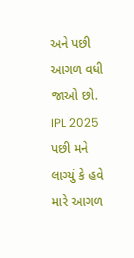અને પછી આગળ વધી જાઓ છો. IPL 2025 પછી મને લાગ્યું કે હવે મારે આગળ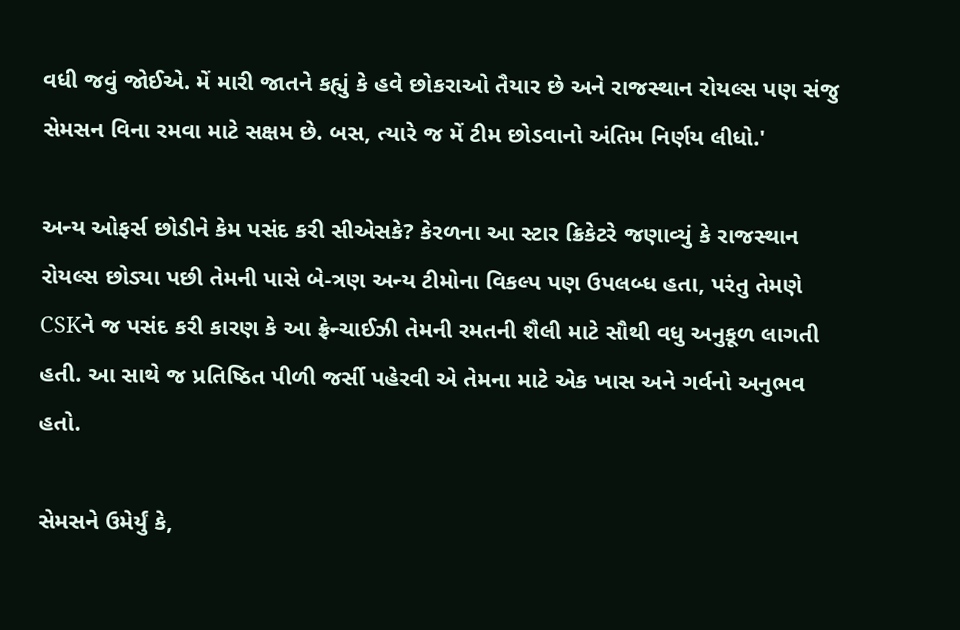વધી જવું જોઈએ. મેં મારી જાતને કહ્યું કે હવે છોકરાઓ તૈયાર છે અને રાજસ્થાન રોયલ્સ પણ સંજુ સેમસન વિના રમવા માટે સક્ષમ છે. બસ, ત્યારે જ મેં ટીમ છોડવાનો અંતિમ નિર્ણય લીધો.'

અન્ય ઓફર્સ છોડીને કેમ પસંદ કરી સીએસકે? કેરળના આ સ્ટાર ક્રિકેટરે જણાવ્યું કે રાજસ્થાન રોયલ્સ છોડ્યા પછી તેમની પાસે બે-ત્રણ અન્ય ટીમોના વિકલ્પ પણ ઉપલબ્ધ હતા, પરંતુ તેમણે CSKને જ પસંદ કરી કારણ કે આ ફ્રેન્ચાઈઝી તેમની રમતની શૈલી માટે સૌથી વધુ અનુકૂળ લાગતી હતી. આ સાથે જ પ્રતિષ્ઠિત પીળી જર્સી પહેરવી એ તેમના માટે એક ખાસ અને ગર્વનો અનુભવ હતો.

સેમસને ઉમેર્યું કે,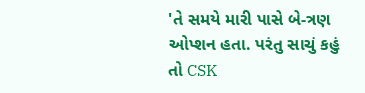'તે સમયે મારી પાસે બે-ત્રણ ઓપ્શન હતા. પરંતુ સાચું કહું તો CSK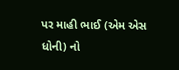પર માહી ભાઈ (એમ એસ ધોની) નો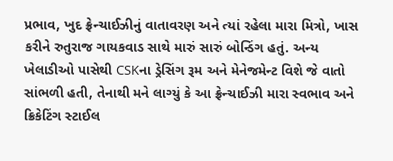પ્રભાવ, ખુદ ફ્રેન્ચાઈઝીનું વાતાવરણ અને ત્યાં રહેલા મારા મિત્રો, ખાસ કરીને રુતુરાજ ગાયકવાડ સાથે મારું સારું બોન્ડિંગ હતું. અન્ય ખેલાડીઓ પાસેથી CSKના ડ્રેસિંગ રૂમ અને મેનેજમેન્ટ વિશે જે વાતો સાંભળી હતી, તેનાથી મને લાગ્યું કે આ ફ્રેન્ચાઈઝી મારા સ્વભાવ અને ક્રિકેટિંગ સ્ટાઈલ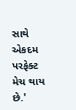સાથે એકદમ પરફેક્ટ મેચ થાય છે.'